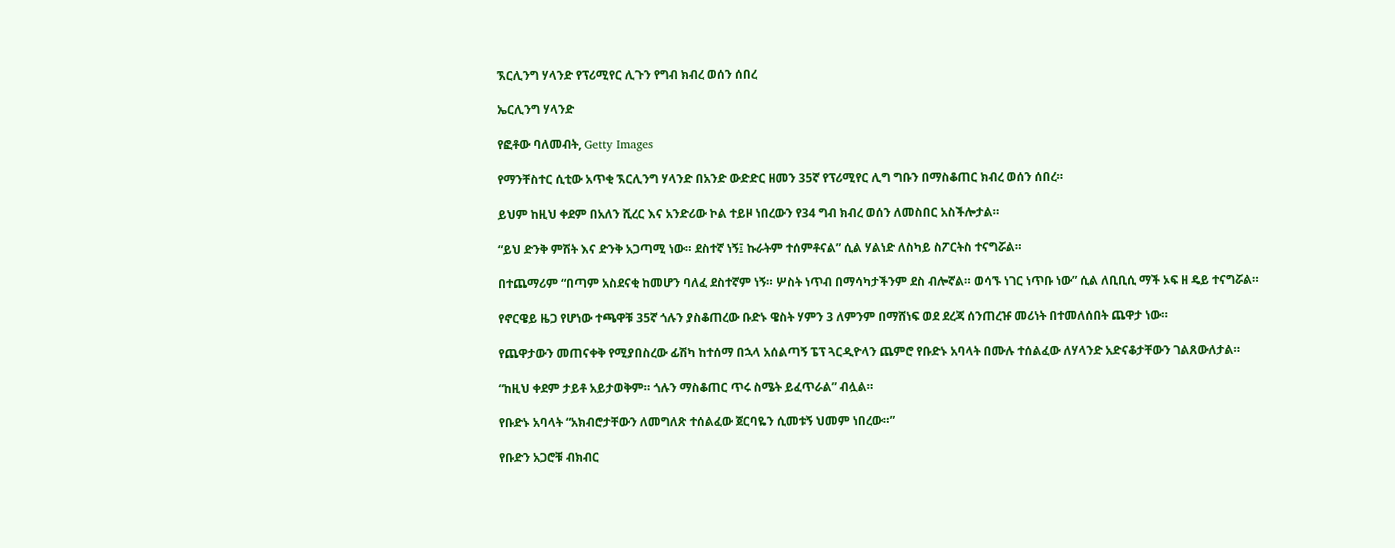ኧርሊንግ ሃላንድ የፕሪሚየር ሊጉን የግብ ክብረ ወሰን ሰበረ

ኤርሊንግ ሃላንድ

የፎቶው ባለመብት, Getty Images

የማንቸስተር ሲቲው አጥቂ ኧርሊንግ ሃላንድ በአንድ ውድድር ዘመን 35ኛ የፕሪሚየር ሊግ ግቡን በማስቆጠር ክብረ ወሰን ሰበረ።

ይህም ከዚህ ቀደም በአለን ሺረር እና አንድሪው ኮል ተይዞ ነበረውን የ34 ግብ ክብረ ወሰን ለመስበር አስችሎታል።

“ይህ ድንቅ ምሽት እና ድንቅ አጋጣሚ ነው። ደስተኛ ነኝ፤ ኩራትም ተሰምቶናል” ሲል ሃልነድ ለስካይ ስፖርትስ ተናግሯል።

በተጨማሪም “በጣም አስደናቂ ከመሆን ባለፈ ደስተኛም ነኝ። ሦስት ነጥብ በማሳካታችንም ደስ ብሎኛል። ወሳኙ ነገር ነጥቡ ነው” ሲል ለቢቢሲ ማች ኦፍ ዘ ዴይ ተናግሯል።

የኖርዌይ ዜጋ የሆነው ተጫዋቹ 35ኛ ጎሉን ያስቆጠረው ቡድኑ ዌስት ሃምን 3 ለምንም በማሸነፍ ወደ ደረጃ ሰንጠረዡ መሪነት በተመለሰበት ጨዋታ ነው።

የጨዋታውን መጠናቀቅ የሚያበስረው ፊሽካ ከተሰማ በኋላ አሰልጣኝ ፔፕ ጓርዲዮላን ጨምሮ የቡድኑ አባላት በሙሉ ተሰልፈው ለሃላንድ አድናቆታቸውን ገልጸውለታል።

“ከዚህ ቀደም ታይቶ አይታወቅም። ጎሉን ማስቆጠር ጥሩ ስሜት ይፈጥራል” ብሏል።

የቡድኑ አባላት “አክብሮታቸውን ለመግለጽ ተሰልፈው ጀርባዬን ሲመቱኝ ህመም ነበረው።”

የቡድን አጋሮቹ ብክብር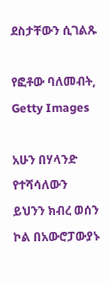ደስታቸውን ሲገልጹ

የፎቶው ባለመብት, Getty Images

አሁን በሃላንድ የተሻሳለውን ይህንን ክብረ ወሰን ኮል በአውሮፓውያኑ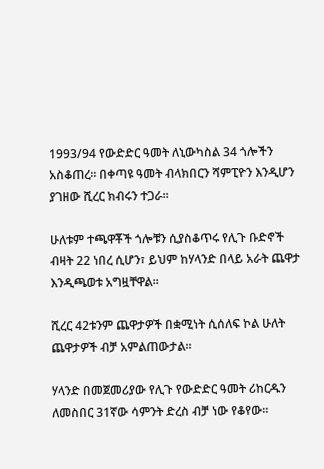1993/94 የውድድር ዓመት ለኒውካስል 34 ጎሎችን አስቆጠረ። በቀጣዩ ዓመት ብላክበርን ሻምፒዮን እንዲሆን ያገዘው ሺረር ክብሩን ተጋራ።

ሁለቱም ተጫዋቾች ጎሎቹን ሲያስቆጥሩ የሊጉ ቡድኖች ብዛት 22 ነበረ ሲሆን፣ ይህም ከሃላንድ በላይ አራት ጨዋታ እንዲጫወቱ አግዟቸዋል።

ሺረር 42ቱንም ጨዋታዎች በቋሚነት ሲሰለፍ ኮል ሁለት ጨዋታዎች ብቻ አምልጠውታል።

ሃላንድ በመጀመሪያው የሊጉ የውድድር ዓመት ሪከርዱን ለመስበር 31ኛው ሳምንት ድረስ ብቻ ነው የቆየው።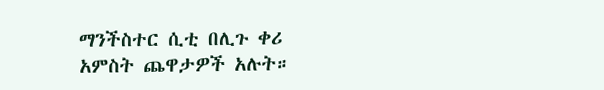ማንችስተር ሲቲ በሊጉ ቀሪ አምስት ጨዋታዎች አሉት።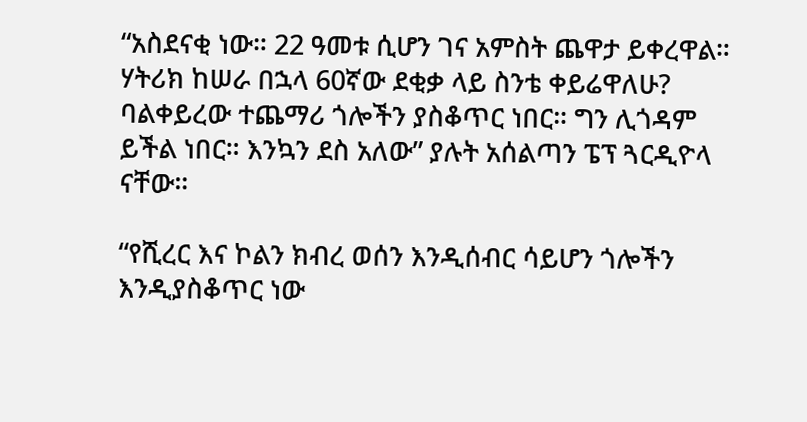“አስደናቂ ነው። 22 ዓመቱ ሲሆን ገና አምስት ጨዋታ ይቀረዋል። ሃትሪክ ከሠራ በኋላ 60ኛው ደቂቃ ላይ ስንቴ ቀይሬዋለሁ? ባልቀይረው ተጨማሪ ጎሎችን ያስቆጥር ነበር። ግን ሊጎዳም ይችል ነበር። እንኳን ደስ አለው” ያሉት አሰልጣን ፔፕ ጓርዲዮላ ናቸው።

“የሺረር እና ኮልን ክብረ ወሰን እንዲሰብር ሳይሆን ጎሎችን እንዲያስቆጥር ነው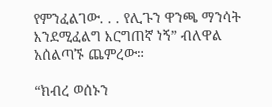የምንፈልገው. . . የሊጉን ዋንጫ ማንሳት እንደሚፈልግ እርግጠኛ ነኝ” ብለዋል አሰልጣኙ ጨምረው።

“ክብረ ወሰኑን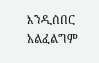እንዲሰበር አልፈልግም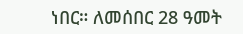ነበር። ለመሰበር 28 ዓመት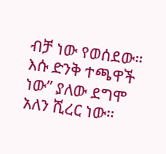ብቻ ነው የወሰደው። እሱ ድንቅ ተጫዋች ነው” ያለው ደግሞ አለን ሺረር ነው።